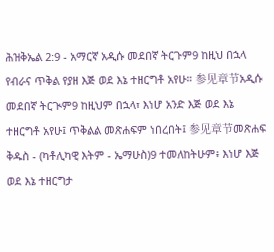ሕዝቅኤል 2:9 - አማርኛ አዲሱ መደበኛ ትርጉም9 ከዚህ በኋላ የብራና ጥቅል የያዘ እጅ ወደ እኔ ተዘርግቶ አየሁ። 参见章节አዲሱ መደበኛ ትርጒም9 ከዚህም በኋላ፣ እነሆ አንድ እጅ ወደ እኔ ተዘርግቶ አየሁ፤ ጥቅልል መጽሐፍም ነበረበት፤ 参见章节መጽሐፍ ቅዱስ - (ካቶሊካዊ እትም - ኤማሁስ)9 ተመለከትሁም፥ እነሆ እጅ ወደ እኔ ተዘርግታ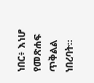ነበር፥ እነሆ የመጽሐፍ ጥቅልል ነበረባት።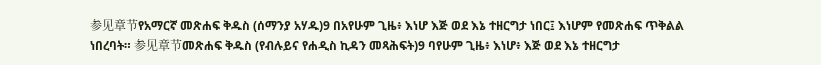参见章节የአማርኛ መጽሐፍ ቅዱስ (ሰማንያ አሃዱ)9 በአየሁም ጊዜ፥ እነሆ እጅ ወደ እኔ ተዘርግታ ነበር፤ እነሆም የመጽሐፍ ጥቅልል ነበረባት። 参见章节መጽሐፍ ቅዱስ (የብሉይና የሐዲስ ኪዳን መጻሕፍት)9 ባየሁም ጊዜ፥ እነሆ፥ እጅ ወደ እኔ ተዘርግታ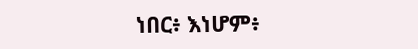ነበር፥ እነሆም፥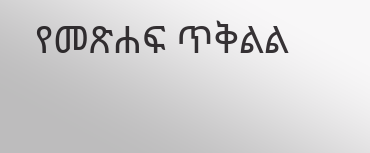የመጽሐፍ ጥቅልል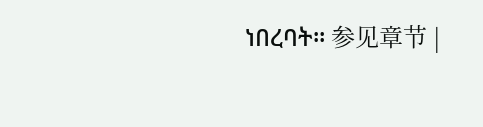ነበረባት። 参见章节 |